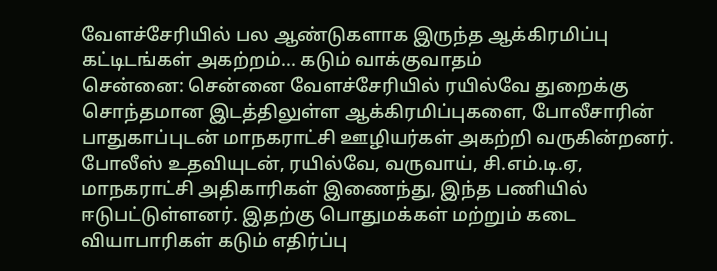வேளச்சேரியில் பல ஆண்டுகளாக இருந்த ஆக்கிரமிப்பு கட்டிடங்கள் அகற்றம்... கடும் வாக்குவாதம்
சென்னை: சென்னை வேளச்சேரியில் ரயில்வே துறைக்கு சொந்தமான இடத்திலுள்ள ஆக்கிரமிப்புகளை, போலீசாரின் பாதுகாப்புடன் மாநகராட்சி ஊழியர்கள் அகற்றி வருகின்றனர்.
போலீஸ் உதவியுடன், ரயில்வே, வருவாய், சி.எம்.டி.ஏ, மாநகராட்சி அதிகாரிகள் இணைந்து, இந்த பணியில் ஈடுபட்டுள்ளனர். இதற்கு பொதுமக்கள் மற்றும் கடை வியாபாரிகள் கடும் எதிர்ப்பு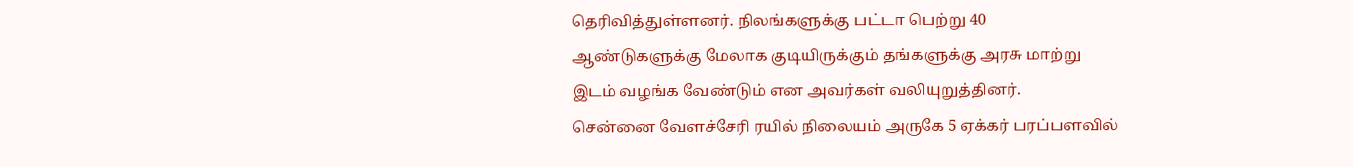தெரிவித்துள்ளனர். நிலங்களுக்கு பட்டா பெற்று 40 ஆண்டுகளுக்கு மேலாக குடியிருக்கும் தங்களுக்கு அரசு மாற்று இடம் வழங்க வேண்டும் என அவர்கள் வலியுறுத்தினர்.
சென்னை வேளச்சேரி ரயில் நிலையம் அருகே 5 ஏக்கர் பரப்பளவில்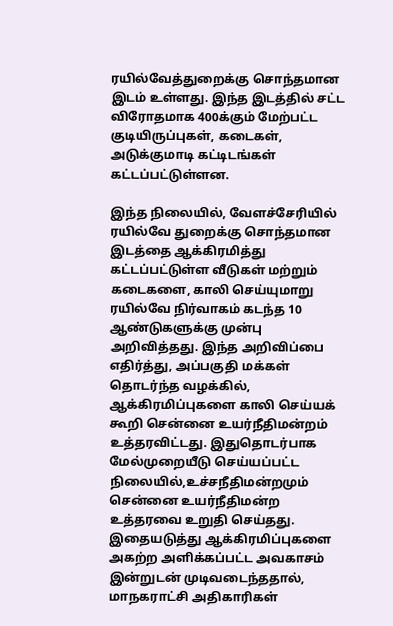ரயில்வேத்துறைக்கு சொந்தமான இடம் உள்ளது. இந்த இடத்தில் சட்ட விரோதமாக 400க்கும் மேற்பட்ட குடியிருப்புகள், கடைகள், அடுக்குமாடி கட்டிடங்கள் கட்டப்பட்டுள்ளன.

இந்த நிலையில், வேளச்சேரியில் ரயில்வே துறைக்கு சொந்தமான இடத்தை ஆக்கிரமித்து கட்டப்பட்டுள்ள வீடுகள் மற்றும் கடைகளை, காலி செய்யுமாறு ரயில்வே நிர்வாகம் கடந்த 10 ஆண்டுகளுக்கு முன்பு அறிவித்தது. இந்த அறிவிப்பை எதிர்த்து, அப்பகுதி மக்கள் தொடர்ந்த வழக்கில், ஆக்கிரமிப்புகளை காலி செய்யக் கூறி சென்னை உயர்நீதிமன்றம் உத்தரவிட்டது. இதுதொடர்பாக மேல்முறையீடு செய்யப்பட்ட நிலையில்,உச்சநீதிமன்றமும் சென்னை உயர்நீதிமன்ற உத்தரவை உறுதி செய்தது.
இதையடுத்து ஆக்கிரமிப்புகளை அகற்ற அளிக்கப்பட்ட அவகாசம் இன்றுடன் முடிவடைந்ததால், மாநகராட்சி அதிகாரிகள்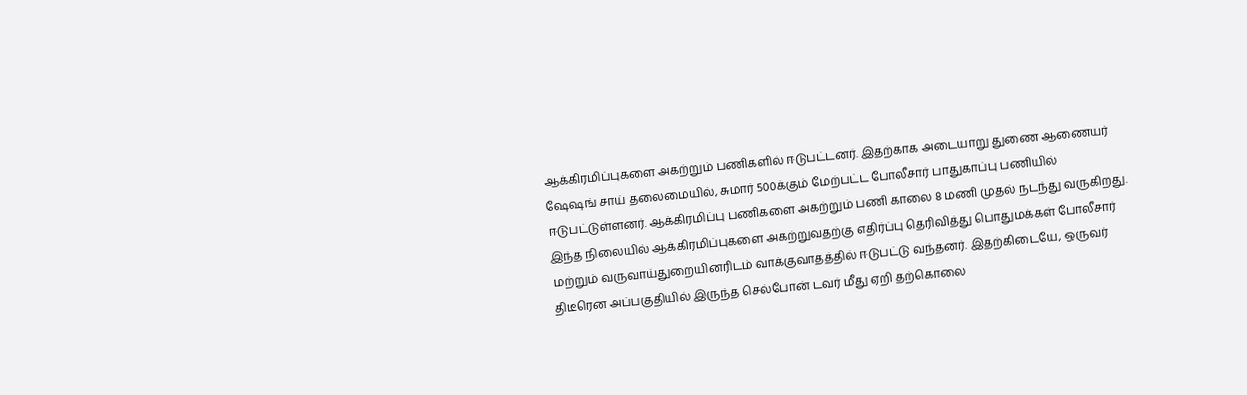ஆக்கிரமிப்புகளை அகற்றும் பணிகளில் ஈடுபட்டனர். இதற்காக அடையாறு துணை ஆணையர் ஷேஷங் சாய் தலைமையில், சுமார் 500க்கும் மேற்பட்ட போலீசார் பாதுகாப்பு பணியில் ஈடுபட்டுள்ளனர். ஆக்கிரமிப்பு பணிகளை அகற்றும் பணி காலை 8 மணி முதல் நடந்து வருகிறது.
இந்த நிலையில் ஆக்கிரமிப்புகளை அகற்றுவதற்கு எதிர்ப்பு தெரிவித்து பொதுமக்கள் போலீசார் மற்றும் வருவாய்துறையினரிடம் வாக்குவாதத்தில் ஈடுபட்டு வந்தனர். இதற்கிடையே, ஒருவர் திடீரென அப்பகுதியில் இருந்த செல்போன் டவர் மீது ஏறி தற்கொலை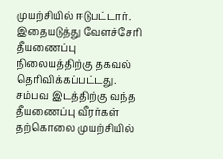முயற்சியில் ஈடுபட்டார். இதையடுத்து வேளச்சேரி தீயணைப்பு நிலையத்திற்கு தகவல் தெரிவிக்கப்பட்டது.
சம்பவ இடத்திற்கு வந்த தீயணைப்பு வீரர்கள் தற்கொலை முயற்சியில்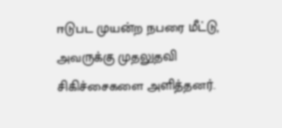ஈடுபட முயன்ற நபரை மீட்டு, அவருக்கு முதலுதவி சிகிச்சைகளை அளித்தனர்.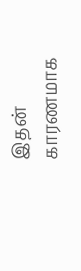இதன் காரணமாக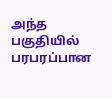அந்த பகுதியில் பரபரப்பான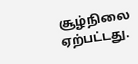சூழ்நிலை ஏற்பட்டது.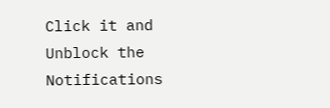Click it and Unblock the Notifications